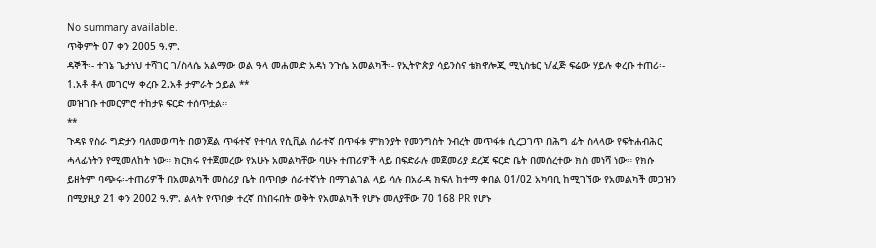No summary available.
ጥቅምት 07 ቀን 2005 ዓ.ም.
ዳኞች፡- ተገኔ ጌታነህ ተሻገር ገ/ስላሴ አልማው ወል ዓላ መሐመድ አዳነ ንጉሴ አመልካች፡- የኢትዮጵያ ሳይንስና ቴክኖሎጂ ሚኒስቴር ነ/ፈጅ ፍሬው ሃይሉ ቀረቡ ተጠሪ፡- 1.አቶ ቶላ መገርሣ ቀረቡ 2.አቶ ታምራት ኃይል **
መዝገቡ ተመርምሮ ተከታዩ ፍርድ ተሰጥቷል።
**
ጉዳዩ የስራ ግድታን ባለመወጣት በወንጀል ጥፋተኛ የተባለ የሲቪል ሰራተኛ በጥፋቱ ምክንያት የመንግስት ንብረት መጥፋቱ ሲረጋገጥ በሕግ ፊት ስላላው የፍትሐብሕር ሓላፊነትን የሚመለከት ነው። ክርክሩ የተጀመረው የአሁኑ አመልካቸው ባሁኑ ተጠሪዎች ላይ በፍድራሉ መጀመሪያ ደረጃ ፍርድ ቤት በመሰረተው ክስ መነሻ ነው። የክሱ ይዘትም ባጭሩ፡-ተጠሪዎች በአመልካች መስሪያ ቤት በጥበቃ ሰራተኛነት በማገልገል ላይ ሳሉ በአራዳ ክፍለ ከተማ ቀበል 01/02 አካባቢ ከሚገኘው የአመልካች መጋዝን በሚያዚያ 21 ቀን 2002 ዓ.ም. ልላት የጥበቃ ተረኛ በነበሩበት ወቅት የአመልካች የሆኑ መለያቸው 70 168 PR የሆኑ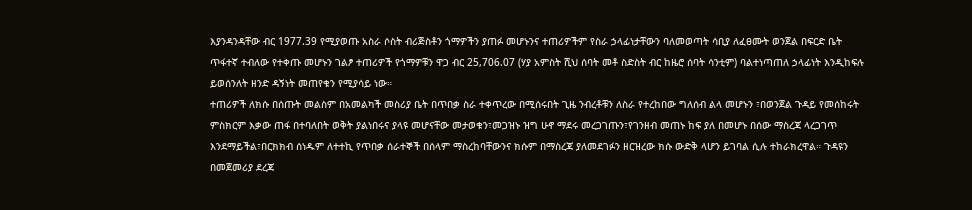እያንዳንዳቸው ብር 1977.39 የሚያወጡ አስራ ሶስት ብሪጅስቶን ጎማዎችን ያጠፉ መሆኑንና ተጠሪዎችም የስራ ኃላፊነታቸውን ባለመወጣት ሳቢያ ለፈፀሙት ወንጀል በፍርድ ቤት ጥፋተኛ ተብለው የተቀጡ መሆኑን ገልፆ ተጠሪዎች የጎማዎቹን ዋጋ ብር 25,706.07 (ሃያ አምስት ሺህ ሰባት መቶ ስድስት ብር ከዜሮ ሰባት ሳንቲም) ባልተነጣጠለ ኃላፊነት እንዲከፍሉ ይወሰንለት ዘንድ ዳኝነት መጠየቁን የሚያሳይ ነው።
ተጠሪዎች ለክሱ በሰጡት መልስም በአመልካች መስሪያ ቤት በጥበቃ ስራ ተቀጥረው በሚሰሩበት ጊዜ ንብረቶቹን ለስራ የተረከበው ግለሰብ ልላ መሆኑን ፣በወንጀል ጉዳይ የመሰከሩት ምስክርም እቃው ጠፋ በተባለበት ወቅት ያልነበሩና ያላዩ መሆናቸው መታወቁን፣መጋዝኑ ዝግ ሁኖ ማደሩ መረጋገጡን፣የገንዘብ መጠኑ ከፍ ያለ በመሆኑ በሰው ማስረጃ ላረጋገጥ እንደማይችል፣በርክክብ ሰነዱም ለተተኪ የጥበቃ ሰራተኞች በሰላም ማስረከባቸውንና ክሱም በማስረጃ ያለመደገፉን ዘርዝረው ክሱ ውድቅ ላሆን ይገባል ሲሉ ተከራክረዋል። ጉዳዩን በመጀመሪያ ደረጃ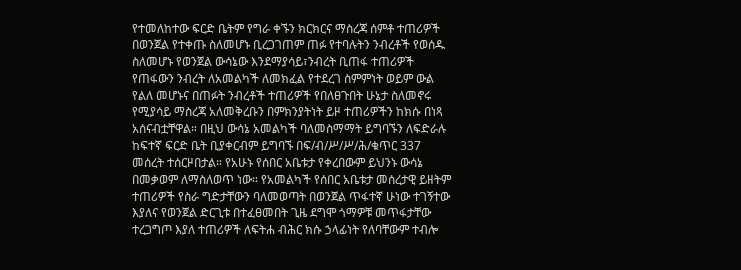የተመለከተው ፍርድ ቤትም የግራ ቀኙን ክርክርና ማስረጃ ሰምቶ ተጠሪዎች በወንጀል የተቀጡ ስለመሆኑ ቢረጋገጠም ጠፉ የተባሉትን ንብረቶች የወሰዱ ስለመሆኑ የወንጀል ውሳኔው እንደማያሳይ፣ንብረት ቢጠፋ ተጠሪዎች የጠፋውን ንብረት ለአመልካች ለመክፈል የተደረገ ስምምነት ወይም ውል የልለ መሆኑና በጠፉት ንብረቶች ተጠሪዎች የበለፀጉበት ሁኔታ ስለመኖሩ የሚያሳይ ማስረጃ አለመቅረቡን በምክንያትነት ይዞ ተጠሪዎችን ከክሱ በነጻ አሰናብቷቸዋል። በዚህ ውሳኔ አመልካች ባለመስማማት ይግባኙን ለፍድራሉ ከፍተኛ ፍርድ ቤት ቢያቀርብም ይግባኙ በፍ/ብ/ሥ/ሥ/ሕ/ቁጥር 337 መሰረት ተሰርዞበታል። የአሁኑ የሰበር አቤቱታ የቀረበውም ይህንኑ ውሳኔ በመቃወም ለማስለወጥ ነው። የአመልካች የሰበር አቤቱታ መሰረታዊ ይዘትም ተጠሪዎች የስራ ግድታቸውን ባለመወጣት በወንጀል ጥፋተኛ ሁነው ተገኝተው እያለና የወንጀል ድርጊቱ በተፈፀመበት ጊዜ ደግሞ ጎማዎቹ መጥፋታቸው ተረጋግጦ እያለ ተጠሪዎች ለፍትሐ ብሕር ክሱ ኃላፊነት የለባቸውም ተብሎ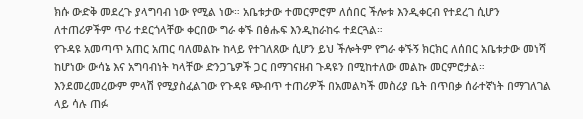ክሱ ውድቅ መደረጉ ያላግባብ ነው የሚል ነው። አቤቱታው ተመርምሮም ለሰበር ችሎቱ እንዲቀርብ የተደረገ ሲሆን ለተጠሪዎችም ጥሪ ተደርጎላቸው ቀርበው ግራ ቀኙ በፅሑፍ እንዲከራከሩ ተደርጓል።
የጉዳዩ አመጣጥ አጠር አጠር ባለመልኩ ከላይ የተገለጸው ሲሆን ይህ ችሎትም የግራ ቀኙኝ ክርክር ለሰበር አቤቱታው መነሻ ከሆነው ውሳኔ እና አግባብነት ካላቸው ድንጋጌዎች ጋር በማገናዘብ ጉዳዩን በሚከተለው መልኩ መርምሮታል። እንደመረመረውም ምላሽ የሚያስፈልገው የጉዳዩ ጭብጥ ተጠሪዎች በአመልካች መስሪያ ቤት በጥበቃ ሰራተኛነት በማገለገል ላይ ሳሉ ጠፉ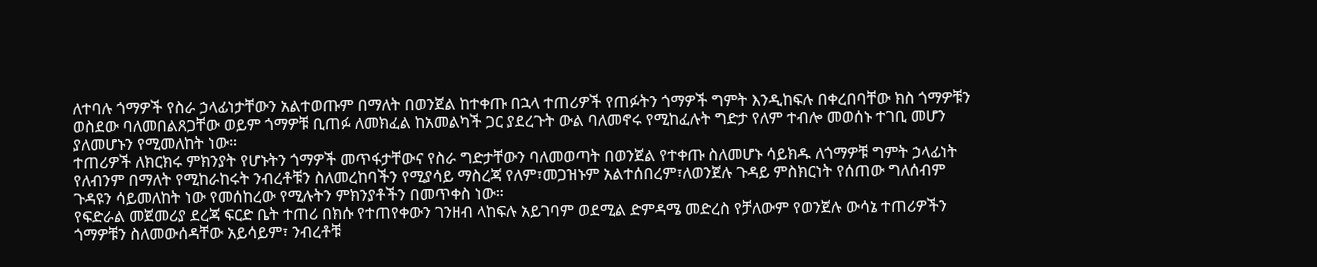ለተባሉ ጎማዎች የስራ ኃላፊነታቸውን አልተወጡም በማለት በወንጀል ከተቀጡ በኋላ ተጠሪዎች የጠፉትን ጎማዎች ግምት እንዲከፍሉ በቀረበባቸው ክስ ጎማዎቹን ወስደው ባለመበልጸጋቸው ወይም ጎማዎቹ ቢጠፉ ለመክፈል ከአመልካች ጋር ያደረጉት ውል ባለመኖሩ የሚከፈሉት ግድታ የለም ተብሎ መወሰኑ ተገቢ መሆን ያለመሆኑን የሚመለከት ነው።
ተጠሪዎች ለክርክሩ ምክንያት የሆኑትን ጎማዎች መጥፋታቸውና የስራ ግድታቸውን ባለመወጣት በወንጀል የተቀጡ ስለመሆኑ ሳይክዱ ለጎማዎቹ ግምት ኃላፊነት የለብንም በማለት የሚከራከሩት ንብረቶቹን ስለመረከባችን የሚያሳይ ማስረጃ የለም፣መጋዝኑም አልተሰበረም፣ለወንጀሉ ጉዳይ ምስክርነት የሰጠው ግለሰብም ጉዳዩን ሳይመለከት ነው የመሰከረው የሚሉትን ምክንያቶችን በመጥቀስ ነው።
የፍድራል መጀመሪያ ደረጃ ፍርድ ቤት ተጠሪ በክሱ የተጠየቀውን ገንዘብ ላከፍሉ አይገባም ወደሚል ድምዳሜ መድረስ የቻለውም የወንጀሉ ውሳኔ ተጠሪዎችን ጎማዎቹን ስለመውሰዳቸው አይሳይም፣ ንብረቶቹ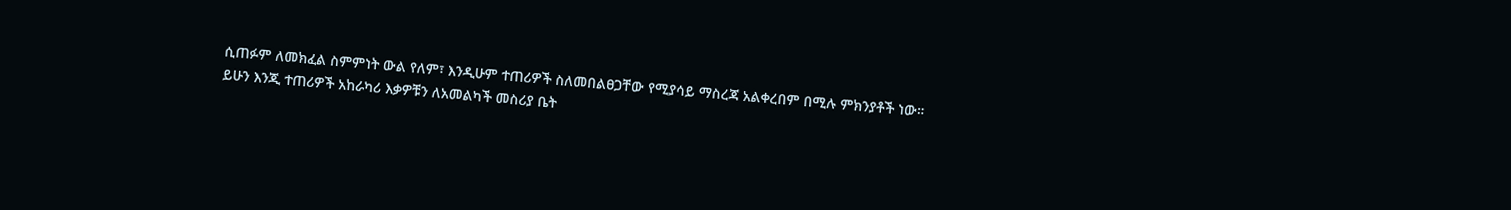ሲጠፉም ለመክፈል ስምምነት ውል የለም፣ እንዲሁም ተጠሪዎች ስለመበልፀጋቸው የሚያሳይ ማስረጃ አልቀረበም በሚሉ ምክንያቶች ነው።
ይሁን እንጂ ተጠሪዎች አከራካሪ እቃዎቹን ለአመልካች መስሪያ ቤት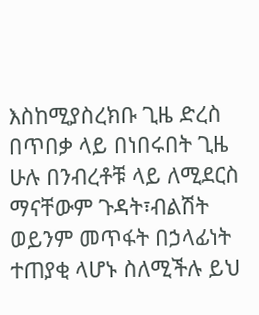እስከሚያስረክቡ ጊዜ ድረስ በጥበቃ ላይ በነበሩበት ጊዜ ሁሉ በንብረቶቹ ላይ ለሚደርስ ማናቸውም ጉዳት፣ብልሽት ወይንም መጥፋት በኃላፊነት ተጠያቂ ላሆኑ ስለሚችሉ ይህ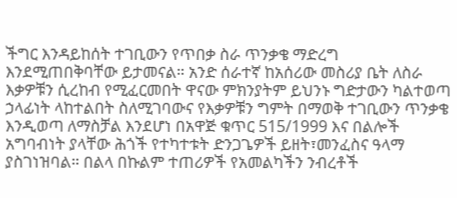ችግር እንዳይከሰት ተገቢውን የጥበቃ ስራ ጥንቃቄ ማድረግ እንደሚጠበቅባቸው ይታመናል። አንድ ሰራተኛ ከአሰሪው መስሪያ ቤት ለስራ እቃዎቹን ሲረከብ የሚፈርመበት ዋናው ምክንያትም ይህንኑ ግድታውን ካልተወጣ ኃላፊነት ላከተልበት ስለሚገባውና የእቃዎቹን ግምት በማወቅ ተገቢውን ጥንቃቄ እንዲወጣ ለማስቻል እንደሆነ በአዋጅ ቁጥር 515/1999 እና በልሎች አግባብነት ያላቸው ሕጎች የተካተቱት ድንጋጌዎች ይዘት፣መንፈስና ዓላማ ያስገነዝባል። በልላ በኩልም ተጠሪዎች የአመልካችን ንብረቶች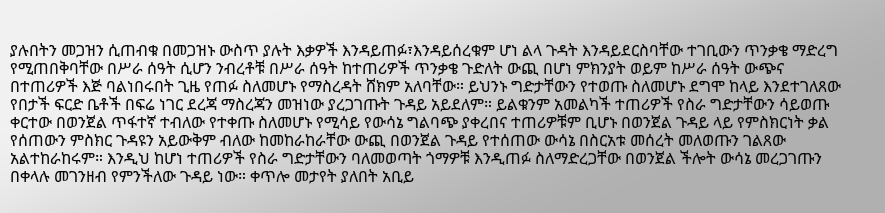ያሉበትን መጋዝን ሲጠብቁ በመጋዝኑ ውስጥ ያሉት እቃዎች እንዳይጠፉ፣እንዳይሰረቁም ሆነ ልላ ጉዳት እንዳይደርስባቸው ተገቢውን ጥንቃቄ ማድረግ የሚጠበቅባቸው በሥራ ሰዓት ሲሆን ንብረቶቹ በሥራ ሰዓት ከተጠሪዎች ጥንቃቄ ጉድለት ውጪ በሆነ ምክንያት ወይም ከሥራ ሰዓት ውጭና በተጠሪዎች እጅ ባልነበሩበት ጊዜ የጠፉ ስለመሆኑ የማስረዳት ሸክም አለባቸው። ይህንኑ ግድታቸውን የተወጡ ስለመሆኑ ደግሞ ከላይ እንደተገለጸው የበታች ፍርድ ቤቶች በፍሬ ነገር ደረጃ ማስረጃን መዝነው ያረጋገጡት ጉዳይ አይደለም። ይልቁንም አመልካች ተጠሪዎች የስራ ግድታቸውን ሳይወጡ ቀርተው በወንጀል ጥፋተኛ ተብለው የተቀጡ ስለመሆኑ የሚሳይ የውሳኔ ግልባጭ ያቀረበና ተጠሪዎቹም ቢሆኑ በወንጀል ጉዳይ ላይ የምስክርነት ቃል የሰጠውን ምስክር ጉዳዩን አይውቅም ብለው ከመከራከራቸው ውጪ በወንጀል ጉዳይ የተሰጠው ውሳኔ በስርአቱ መሰረት መለወጡን ገልጸው አልተከራከሩም። እንዲህ ከሆነ ተጠሪዎች የስራ ግድታቸውን ባለመወጣት ጎማዎቹ እንዲጠፉ ስለማድረጋቸው በወንጀል ችሎት ውሳኔ መረጋገጡን በቀላሉ መገንዘብ የምንችለው ጉዳይ ነው። ቀጥሎ መታየት ያለበት አቢይ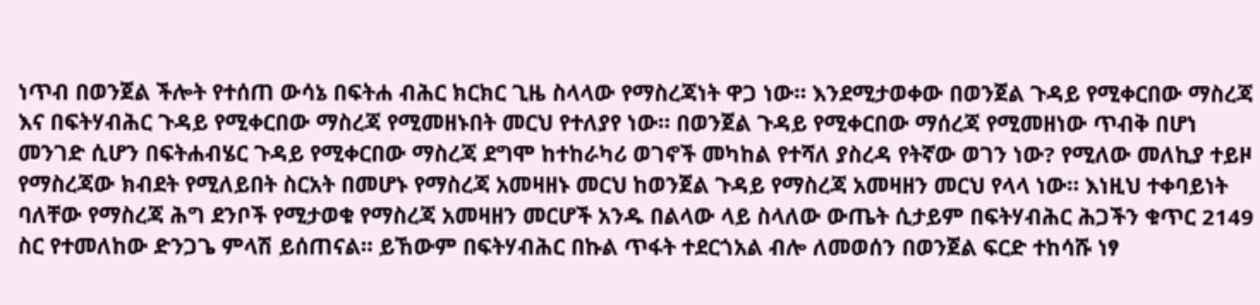ነጥብ በወንጀል ችሎት የተሰጠ ውሳኔ በፍትሐ ብሕር ክርክር ጊዜ ስላላው የማስረጃነት ዋጋ ነው። እንደሚታወቀው በወንጀል ጉዳይ የሚቀርበው ማስረጃ እና በፍትሃብሕር ጉዳይ የሚቀርበው ማስረጃ የሚመዘኑበት መርህ የተለያየ ነው። በወንጀል ጉዳይ የሚቀርበው ማሰረጃ የሚመዘነው ጥብቅ በሆነ መንገድ ሲሆን በፍትሐብሄር ጉዳይ የሚቀርበው ማስረጃ ደግሞ ከተከራካሪ ወገኖች መካከል የተሻለ ያስረዳ የትኛው ወገን ነው? የሚለው መለኪያ ተይዞ የማስረጃው ክብደት የሚለይበት ስርአት በመሆኑ የማስረጃ አመዛዘኑ መርህ ከወንጀል ጉዳይ የማስረጃ አመዛዘን መርህ የላላ ነው። እነዚህ ተቀባይነት ባለቸው የማስረጃ ሕግ ደንቦች የሚታወቁ የማስረጃ አመዛዘን መርሆች አንዱ በልላው ላይ ስላለው ውጤት ሲታይም በፍትሃብሕር ሕጋችን ቁጥር 2149 ስር የተመለከው ድንጋጌ ምላሽ ይሰጠናል። ይኸውም በፍትሃብሕር በኩል ጥፋት ተደርጎአል ብሎ ለመወሰን በወንጀል ፍርድ ተከሳሹ ነፃ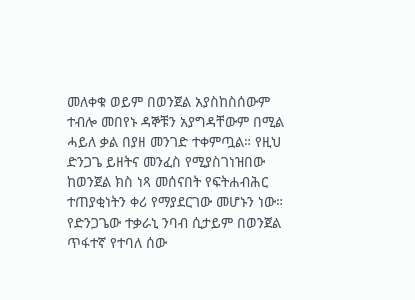መለቀቁ ወይም በወንጀል አያስከስሰውም ተብሎ መበየኑ ዳኞቹን አያግዳቸውም በሚል ሓይለ ቃል በያዘ መንገድ ተቀምጧል። የዚህ ድንጋጌ ይዘትና መንፈስ የሚያስገነዝበው ከወንጀል ክስ ነጻ መሰናበት የፍትሐብሕር ተጠያቂነትን ቀሪ የማያደርገው መሆኑን ነው። የድንጋጌው ተቃራኒ ንባብ ሲታይም በወንጀል ጥፋተኛ የተባለ ሰው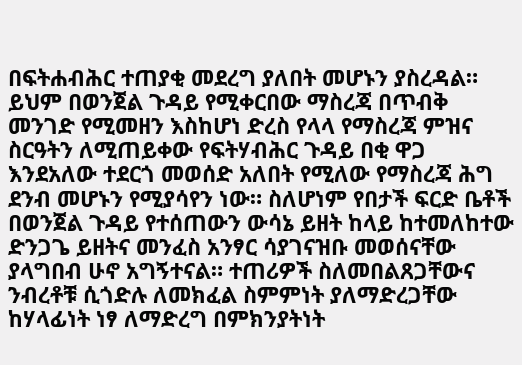በፍትሐብሕር ተጠያቂ መደረግ ያለበት መሆኑን ያስረዳል። ይህም በወንጀል ጉዳይ የሚቀርበው ማስረጃ በጥብቅ መንገድ የሚመዘን እስከሆነ ድረስ የላላ የማስረጃ ምዝና ስርዓትን ለሚጠይቀው የፍትሃብሕር ጉዳይ በቂ ዋጋ እንደአለው ተደርጎ መወሰድ አለበት የሚለው የማስረጃ ሕግ ደንብ መሆኑን የሚያሳየን ነው። ስለሆነም የበታች ፍርድ ቤቶች በወንጀል ጉዳይ የተሰጠውን ውሳኔ ይዘት ከላይ ከተመለከተው ድንጋጌ ይዘትና መንፈስ አንፃር ሳያገናዝቡ መወሰናቸው ያላግበብ ሁኖ አግኝተናል። ተጠሪዎች ስለመበልጸጋቸውና ንብረቶቹ ሲጎድሉ ለመክፈል ስምምነት ያለማድረጋቸው ከሃላፊነት ነፃ ለማድረግ በምክንያትነት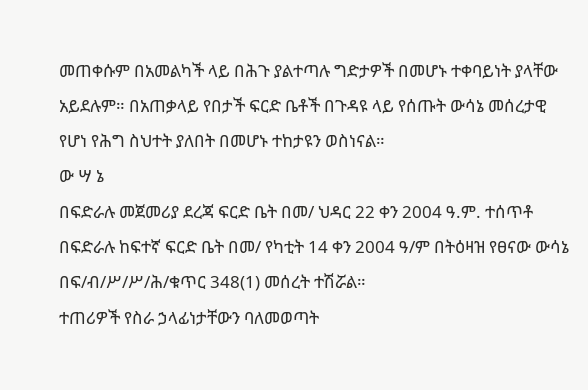መጠቀሱም በአመልካች ላይ በሕጉ ያልተጣሉ ግድታዎች በመሆኑ ተቀባይነት ያላቸው አይደሉም። በአጠቃላይ የበታች ፍርድ ቤቶች በጉዳዩ ላይ የሰጡት ውሳኔ መሰረታዊ የሆነ የሕግ ስህተት ያለበት በመሆኑ ተከታዩን ወስነናል።
ው ሣ ኔ
በፍድራሉ መጀመሪያ ደረጃ ፍርድ ቤት በመ/ ህዳር 22 ቀን 2004 ዓ.ም. ተሰጥቶ በፍድራሉ ከፍተኛ ፍርድ ቤት በመ/ የካቲት 14 ቀን 2004 ዓ/ም በትዕዛዝ የፀናው ውሳኔ በፍ/ብ/ሥ/ሥ/ሕ/ቁጥር 348(1) መሰረት ተሽሯል።
ተጠሪዎች የስራ ኃላፊነታቸውን ባለመወጣት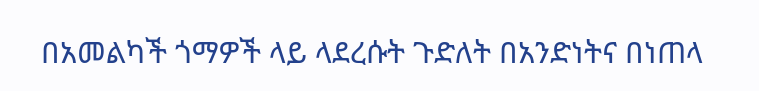በአመልካች ጎማዎች ላይ ላደረሱት ጉድለት በአንድነትና በነጠላ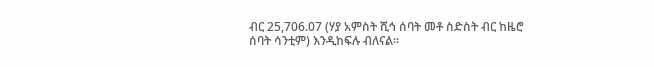ብር 25,706.07 (ሃያ አምስት ሺኅ ሰባት መቶ ስድስት ብር ከዜሮ ሰባት ሳንቲም) እንዲከፍሉ ብለናል።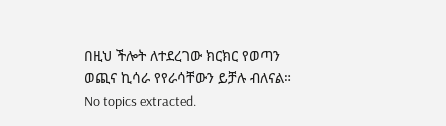በዚህ ችሎት ለተደረገው ክርክር የወጣን ወጪና ኪሳራ የየራሳቸውን ይቻሉ ብለናል።
No topics extracted.